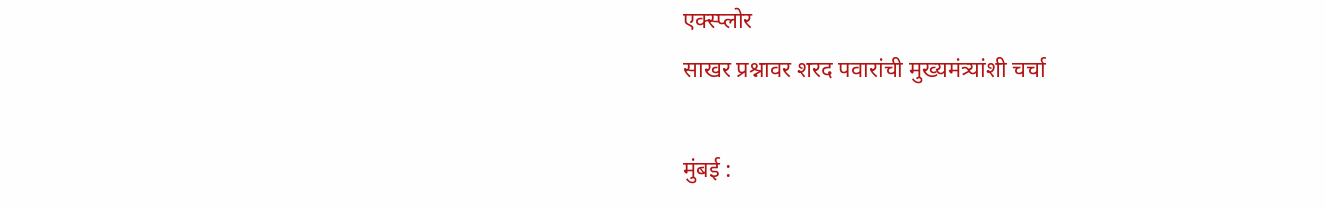एक्स्प्लोर
साखर प्रश्नावर शरद पवारांची मुख्यमंत्र्यांशी चर्चा

मुंबई :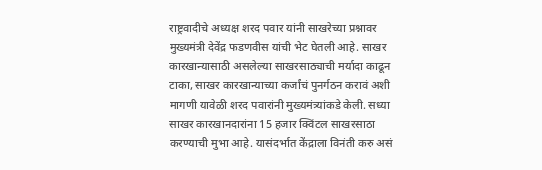राष्ट्रवादीचे अध्यक्ष शरद पवार यांनी साखरेच्या प्रश्नावर मुख्यमंत्री देवेंद्र फडणवीस यांची भेट घेतली आहे. साखर कारखान्यासाठी असलेल्या साखरसाठ्याची मर्यादा काढून टाका, साखर कारखान्याच्या कर्जांचं पुनर्गठन करावं अशी मागणी यावेळी शरद पवारांनी मुख्यमंत्र्यांकडे केली. सध्या साखर कारखानदारांना 15 हजार क्विंटल साखरसाठा करण्याची मुभा आहे. यासंदर्भात केंद्राला विनंती करु असं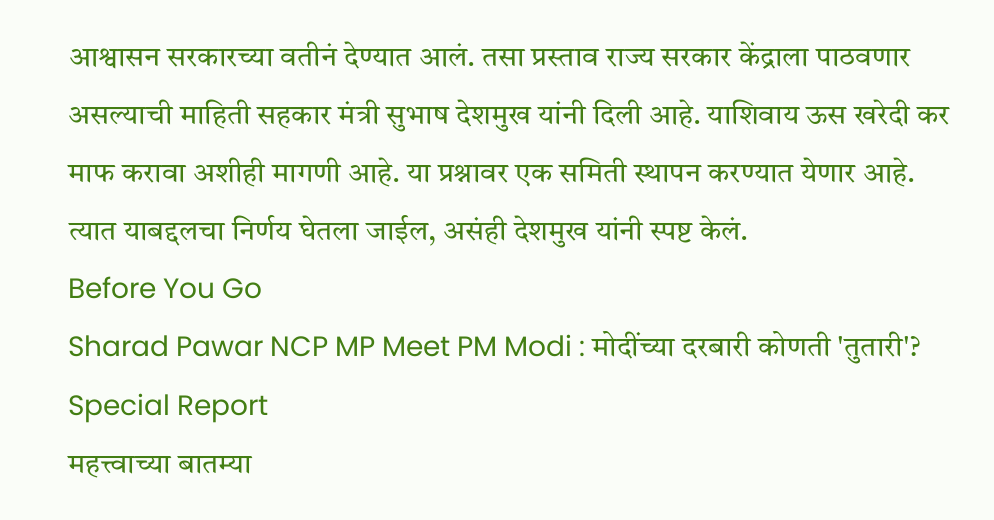आश्वासन सरकारच्या वतीनं देण्यात आलं. तसा प्रस्ताव राज्य सरकार केंद्राला पाठवणार असल्याची माहिती सहकार मंत्री सुभाष देशमुख यांनी दिली आहे. याशिवाय ऊस खरेदी कर माफ करावा अशीही मागणी आहे. या प्रश्नावर एक समिती स्थापन करण्यात येणार आहे. त्यात याबद्दलचा निर्णय घेतला जाईल, असंही देशमुख यांनी स्पष्ट केलं.
Before You Go
Sharad Pawar NCP MP Meet PM Modi : मोदींच्या दरबारी कोणती 'तुतारी'? Special Report
महत्त्वाच्या बातम्या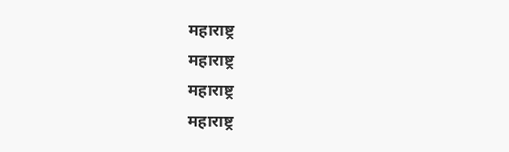महाराष्ट्र
महाराष्ट्र
महाराष्ट्र
महाराष्ट्र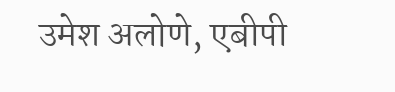उमेश अलोणे, एबीपी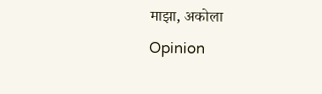माझा, अकोला
Opinion